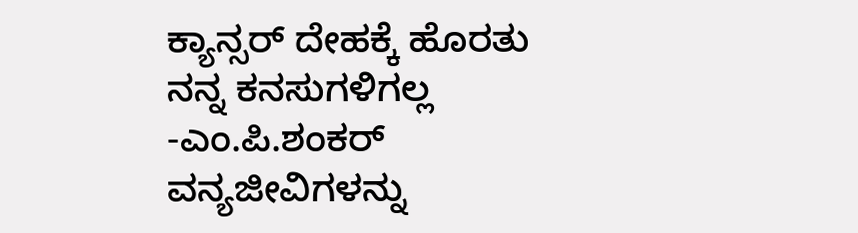ಕ್ಯಾನ್ಸರ್ ದೇಹಕ್ಕೆ ಹೊರತು ನನ್ನ ಕನಸುಗಳಿಗಲ್ಲ -ಎಂ.ಪಿ.ಶಂಕರ್
ವನ್ಯಜೀವಿಗಳನ್ನು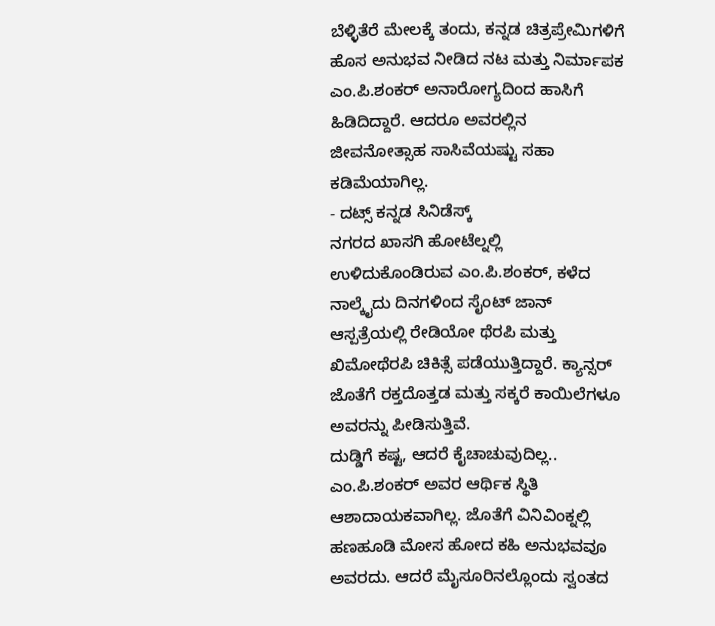ಬೆಳ್ಳಿತೆರೆ ಮೇಲಕ್ಕೆ ತಂದು, ಕನ್ನಡ ಚಿತ್ರಪ್ರೇಮಿಗಳಿಗೆ ಹೊಸ ಅನುಭವ ನೀಡಿದ ನಟ ಮತ್ತು ನಿರ್ಮಾಪಕ ಎಂ.ಪಿ.ಶಂಕರ್ ಅನಾರೋಗ್ಯದಿಂದ ಹಾಸಿಗೆ ಹಿಡಿದಿದ್ದಾರೆ. ಆದರೂ ಅವರಲ್ಲಿನ ಜೀವನೋತ್ಸಾಹ ಸಾಸಿವೆಯಷ್ಟು ಸಹಾ ಕಡಿಮೆಯಾಗಿಲ್ಲ.
- ದಟ್ಸ್ ಕನ್ನಡ ಸಿನಿಡೆಸ್ಕ್
ನಗರದ ಖಾಸಗಿ ಹೋಟೆಲ್ನಲ್ಲಿ ಉಳಿದುಕೊಂಡಿರುವ ಎಂ.ಪಿ.ಶಂಕರ್, ಕಳೆದ ನಾಲ್ಕೈದು ದಿನಗಳಿಂದ ಸೈಂಟ್ ಜಾನ್ ಆಸ್ಪತ್ರೆಯಲ್ಲಿ ರೇಡಿಯೋ ಥೆರಪಿ ಮತ್ತು ಖಿಮೋಥೆರಪಿ ಚಿಕಿತ್ಸೆ ಪಡೆಯುತ್ತಿದ್ದಾರೆ. ಕ್ಯಾನ್ಸರ್ ಜೊತೆಗೆ ರಕ್ತದೊತ್ತಡ ಮತ್ತು ಸಕ್ಕರೆ ಕಾಯಿಲೆಗಳೂ ಅವರನ್ನು ಪೀಡಿಸುತ್ತಿವೆ.
ದುಡ್ಡಿಗೆ ಕಷ್ಟ, ಆದರೆ ಕೈಚಾಚುವುದಿಲ್ಲ..
ಎಂ.ಪಿ.ಶಂಕರ್ ಅವರ ಆರ್ಥಿಕ ಸ್ಥಿತಿ ಆಶಾದಾಯಕವಾಗಿಲ್ಲ. ಜೊತೆಗೆ ವಿನಿವಿಂಕ್ನಲ್ಲಿ ಹಣಹೂಡಿ ಮೋಸ ಹೋದ ಕಹಿ ಅನುಭವವೂ ಅವರದು. ಆದರೆ ಮೈಸೂರಿನಲ್ಲೊಂದು ಸ್ವಂತದ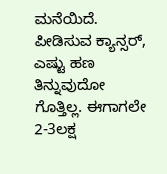ಮನೆಯಿದೆ. ಪೀಡಿಸುವ ಕ್ಯಾನ್ಸರ್, ಎಷ್ಟು ಹಣ ತಿನ್ನುವುದೋ ಗೊತ್ತಿಲ್ಲ. ಈಗಾಗಲೇ 2-3ಲಕ್ಷ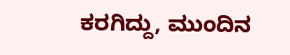ಕರಗಿದ್ದು, ಮುಂದಿನ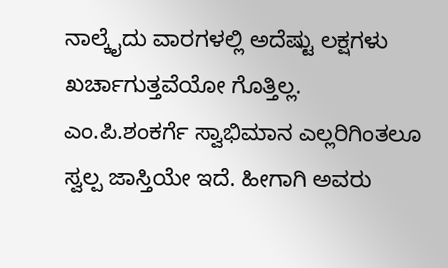ನಾಲ್ಕೈದು ವಾರಗಳಲ್ಲಿ ಅದೆಷ್ಟು ಲಕ್ಷಗಳು ಖರ್ಚಾಗುತ್ತವೆಯೋ ಗೊತ್ತಿಲ್ಲ.
ಎಂ.ಪಿ.ಶಂಕರ್ಗೆ ಸ್ವಾಭಿಮಾನ ಎಲ್ಲರಿಗಿಂತಲೂ ಸ್ವಲ್ಪ ಜಾಸ್ತಿಯೇ ಇದೆ. ಹೀಗಾಗಿ ಅವರು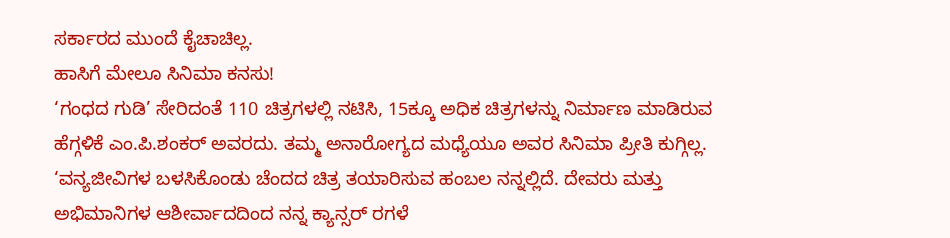ಸರ್ಕಾರದ ಮುಂದೆ ಕೈಚಾಚಿಲ್ಲ.
ಹಾಸಿಗೆ ಮೇಲೂ ಸಿನಿಮಾ ಕನಸು!
‘ಗಂಧದ ಗುಡಿ’ ಸೇರಿದಂತೆ 110 ಚಿತ್ರಗಳಲ್ಲಿ ನಟಿಸಿ, 15ಕ್ಕೂ ಅಧಿಕ ಚಿತ್ರಗಳನ್ನು ನಿರ್ಮಾಣ ಮಾಡಿರುವ ಹೆಗ್ಗಳಿಕೆ ಎಂ.ಪಿ.ಶಂಕರ್ ಅವರದು. ತಮ್ಮ ಅನಾರೋಗ್ಯದ ಮಧ್ಯೆಯೂ ಅವರ ಸಿನಿಮಾ ಪ್ರೀತಿ ಕುಗ್ಗಿಲ್ಲ. ‘ವನ್ಯಜೀವಿಗಳ ಬಳಸಿಕೊಂಡು ಚೆಂದದ ಚಿತ್ರ ತಯಾರಿಸುವ ಹಂಬಲ ನನ್ನಲ್ಲಿದೆ. ದೇವರು ಮತ್ತು ಅಭಿಮಾನಿಗಳ ಆಶೀರ್ವಾದದಿಂದ ನನ್ನ ಕ್ಯಾನ್ಸರ್ ರಗಳೆ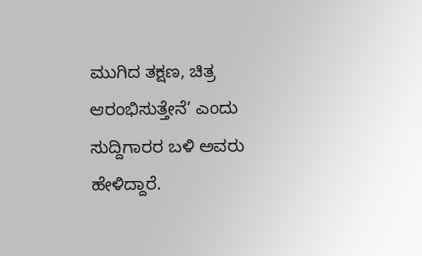ಮುಗಿದ ತಕ್ಷಣ, ಚಿತ್ರ ಆರಂಭಿಸುತ್ತೇನೆ’ ಎಂದು ಸುದ್ದಿಗಾರರ ಬಳಿ ಅವರು ಹೇಳಿದ್ದಾರೆ.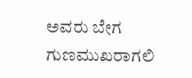ಅವರು ಬೇಗ ಗುಣಮುಖರಾಗಲಿ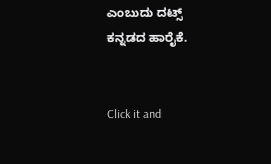ಎಂಬುದು ದಟ್ಸ್ ಕನ್ನಡದ ಹಾರೈಕೆ.


Click it and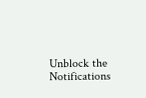Unblock the Notifications